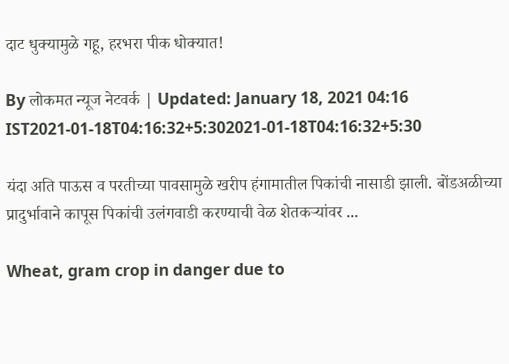दाट धुक्यामुळे गहू, हरभरा पीक धोक्यात!

By लोकमत न्यूज नेटवर्क | Updated: January 18, 2021 04:16 IST2021-01-18T04:16:32+5:302021-01-18T04:16:32+5:30

यंदा अति पाऊस व परतीच्या पावसामुळे खरीप हंगामातील पिकांची नासाडी झाली. बोंडअळीच्या प्रादुर्भावाने कापूस पिकांची उलंगवाडी करण्याची वेळ शेतकऱ्यांवर ...

Wheat, gram crop in danger due to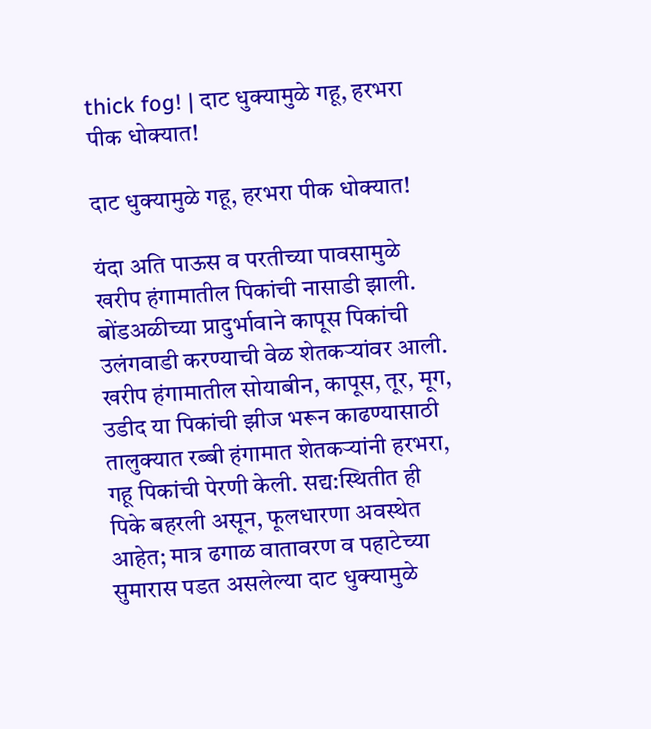thick fog! | दाट धुक्यामुळे गहू, हरभरा पीक धोक्यात!

दाट धुक्यामुळे गहू, हरभरा पीक धोक्यात!

यंदा अति पाऊस व परतीच्या पावसामुळे खरीप हंगामातील पिकांची नासाडी झाली. बोंडअळीच्या प्रादुर्भावाने कापूस पिकांची उलंगवाडी करण्याची वेळ शेतकऱ्यांवर आली. खरीप हंगामातील सोयाबीन, कापूस, तूर, मूग, उडीद या पिकांची झीज भरून काढण्यासाठी तालुक्यात रब्बी हंगामात शेतकऱ्यांनी हरभरा, गहू पिकांची पेरणी केली. सद्य:स्थितीत ही पिके बहरली असून, फूलधारणा अवस्थेत आहेत; मात्र ढगाळ वातावरण व पहाटेच्या सुमारास पडत असलेल्या दाट धुक्यामुळे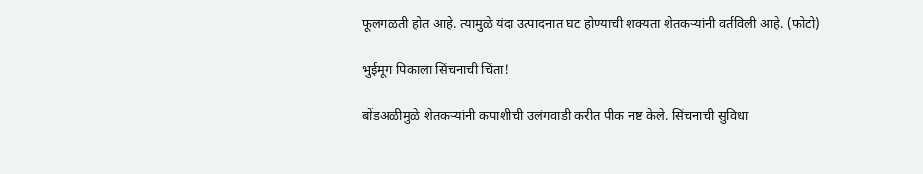फूलगळती होत आहे. त्यामुळे यंदा उत्पादनात घट होण्याची शक्यता शेतकऱ्यांनी वर्तविली आहे. (फोटो)

भुईमूग पिकाला सिंचनाची चिंता!

बोंडअळीमुळे शेतकऱ्यांनी कपाशीची उलंगवाडी करीत पीक नष्ट केले. सिंचनाची सुविधा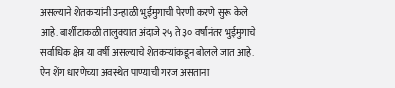असल्याने शेतकऱ्यांनी उन्हाळी भुईमुगाची पेरणी करणे सुरू केले आहे. बार्शीटाकळी तालुक्यात अंदाजे २५ ते ३० वर्षांनंतर भुईमुगाचे सर्वाधिक क्षेत्र या वर्षी असल्याचे शेतकऱ्यांकडून बोलले जात आहे. ऐन शेंग धारणेच्या अवस्थेत पाण्याची गरज असताना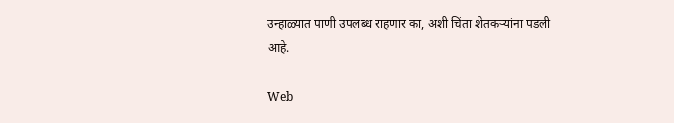उन्हाळ्यात पाणी उपलब्ध राहणार का, अशी चिंता शेतकऱ्यांना पडली आहे.

Web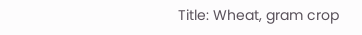Title: Wheat, gram crop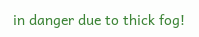in danger due to thick fog!